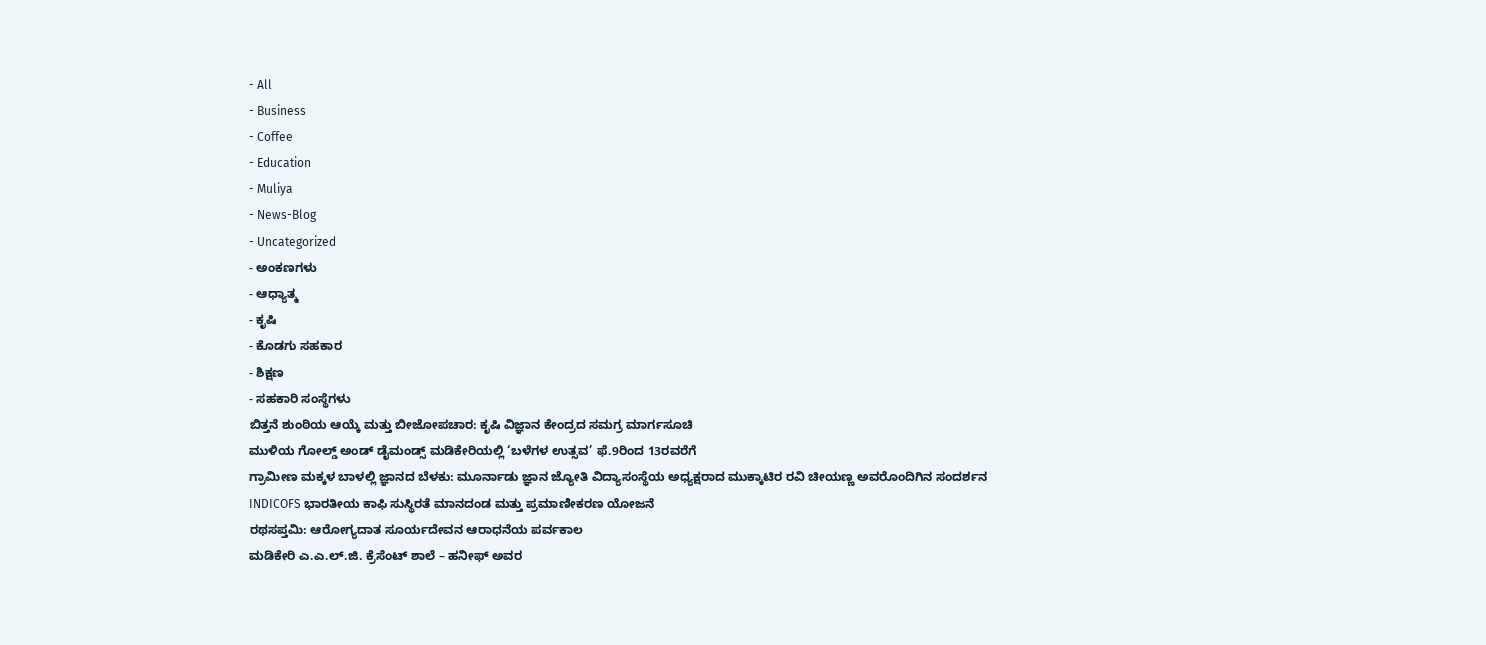- All
- Business
- Coffee
- Education
- Muliya
- News-Blog
- Uncategorized
- ಅಂಕಣಗಳು
- ಆಧ್ಯಾತ್ಮ
- ಕೃಷಿ
- ಕೊಡಗು ಸಹಕಾರ
- ಶಿಕ್ಷಣ
- ಸಹಕಾರಿ ಸಂಸ್ಥೆಗಳು
ಬಿತ್ತನೆ ಶುಂಠಿಯ ಆಯ್ಕೆ ಮತ್ತು ಬೀಜೋಪಚಾರ: ಕೃಷಿ ವಿಜ್ಞಾನ ಕೇಂದ್ರದ ಸಮಗ್ರ ಮಾರ್ಗಸೂಚಿ
ಮುಳಿಯ ಗೋಲ್ಡ್ ಅಂಡ್ ಡೈಮಂಡ್ಸ್ ಮಡಿಕೇರಿಯಲ್ಲಿ ‘ಬಳೆಗಳ ಉತ್ಸವ’ ಫೆ.9ರಿಂದ 13ರವರೆಗೆ
ಗ್ರಾಮೀಣ ಮಕ್ಕಳ ಬಾಳಲ್ಲಿ ಜ್ಞಾನದ ಬೆಳಕು: ಮೂರ್ನಾಡು ಜ್ಞಾನ ಜ್ಯೋತಿ ವಿದ್ಯಾಸಂಸ್ಥೆಯ ಅಧ್ಯಕ್ಷರಾದ ಮುಕ್ಕಾಟಿರ ರವಿ ಚೀಯಣ್ಣ ಅವರೊಂದಿಗಿನ ಸಂದರ್ಶನ
INDICOFS ಭಾರತೀಯ ಕಾಫಿ ಸುಸ್ಥಿರತೆ ಮಾನದಂಡ ಮತ್ತು ಪ್ರಮಾಣೀಕರಣ ಯೋಜನೆ
ರಥಸಪ್ತಮಿ: ಆರೋಗ್ಯದಾತ ಸೂರ್ಯದೇವನ ಆರಾಧನೆಯ ಪರ್ವಕಾಲ
ಮಡಿಕೇರಿ ಎ.ಎ.ಲ್.ಜಿ. ಕ್ರೆಸೆಂಟ್ ಶಾಲೆ – ಹನೀಫ್ ಅವರ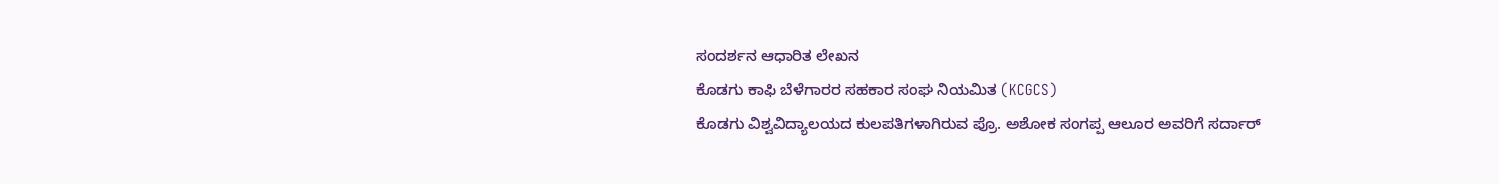ಸಂದರ್ಶನ ಆಧಾರಿತ ಲೇಖನ
ಕೊಡಗು ಕಾಫಿ ಬೆಳೆಗಾರರ ಸಹಕಾರ ಸಂಘ ನಿಯಮಿತ (KCGCS)
ಕೊಡಗು ವಿಶ್ವವಿದ್ಯಾಲಯದ ಕುಲಪತಿಗಳಾಗಿರುವ ಪ್ರೊ. ಅಶೋಕ ಸಂಗಪ್ಪ ಆಲೂರ ಅವರಿಗೆ ಸರ್ದಾರ್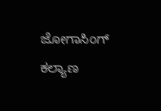ಜೋಗಾಸಿಂಗ್ ಕಲ್ಯಾಣ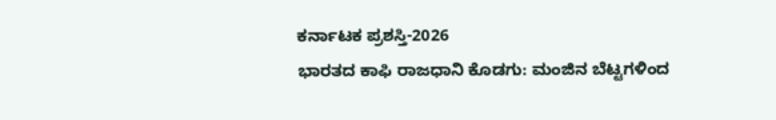ಕರ್ನಾಟಕ ಪ್ರಶಸ್ತಿ-2026
ಭಾರತದ ಕಾಫಿ ರಾಜಧಾನಿ ಕೊಡಗು: ಮಂಜಿನ ಬೆಟ್ಟಗಳಿಂದ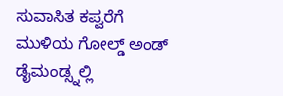ಸುವಾಸಿತ ಕಪ್ವರೆಗೆ
ಮುಳಿಯ ಗೋಲ್ಡ್ ಅಂಡ್ ಡೈಮಂಡ್ಸ್ನಲ್ಲಿ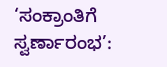‘ಸಂಕ್ರಾಂತಿಗೆ ಸ್ವರ್ಣಾರಂಭ’: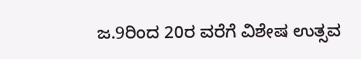ಜ.9ರಿಂದ 20ರ ವರೆಗೆ ವಿಶೇಷ ಉತ್ಸವ